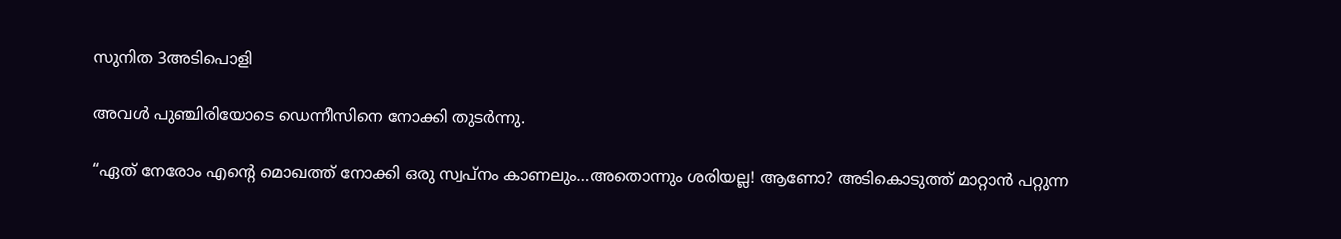സുനിത 3അടിപൊളി

അവള്‍ പുഞ്ചിരിയോടെ ഡെന്നീസിനെ നോക്കി തുടര്‍ന്നു.

“ഏത് നേരോം എന്‍റെ മൊഖത്ത് നോക്കി ഒരു സ്വപ്നം കാണലും…അതൊന്നും ശരിയല്ല! ആണോ? അടികൊടുത്ത് മാറ്റാന്‍ പറ്റുന്ന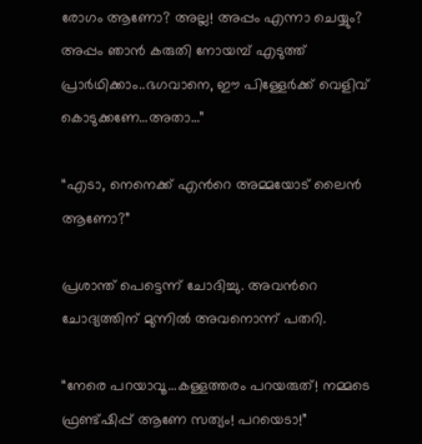രോഗം ആണോ? അല്ല! അപ്പം എന്നാ ചെയ്യും? അപ്പം ഞാന്‍ കരുതി നോയമ്പ് എടുത്ത് പ്രാര്‍ഥിക്കാം..ഭഗവാനെ, ഈ പിള്ളേര്‍ക്ക് വെളിവ് കൊടുക്കണേ…അതാ…”

“എടാ, നെനെക്ക് എന്‍റെ അമ്മയോട് ലൈന്‍ ആണോ?”

പ്രശാന്ത് പെട്ടെന്ന് ചോദിച്ചു. അവന്‍റെ ചോദ്യത്തിന് മുന്നില്‍ അവനൊന്ന് പതറി.

“നേരെ പറയാവൂ…കള്ളത്തരം പറയരുത്! നമ്മടെ ഫ്രണ്ട്ഷിപ്പ് ആണേ സത്യം! പറയെടാ!”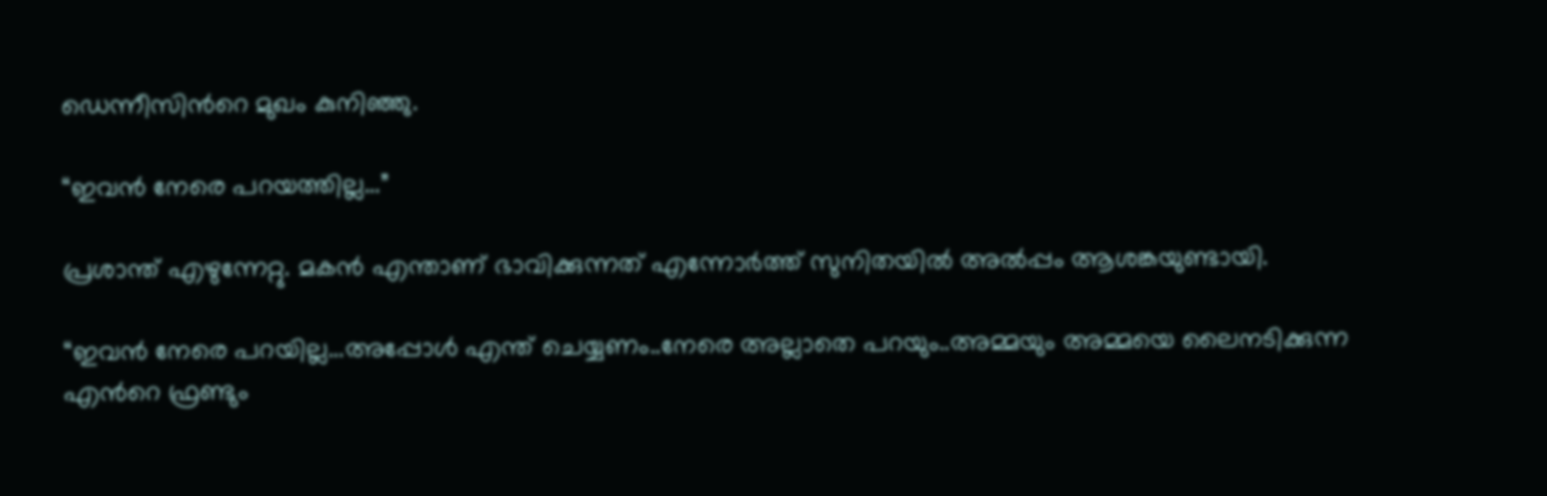ഡെന്നീസിന്‍റെ മുഖം കുനിഞ്ഞു.

“ഇവന്‍ നേരെ പറയത്തില്ല…”

പ്രശാന്ത് എഴുന്നേറ്റു. മകന്‍ എന്താണ് ഭാവിക്കുന്നത് എന്നോര്‍ത്ത് സുനിതയില്‍ അല്‍പ്പം ആശങ്കയുണ്ടായി.

“ഇവന്‍ നേരെ പറയില്ല…അപ്പോള്‍ എന്ത് ചെയ്യണം..നേരെ അല്ലാതെ പറയും..അമ്മയും അമ്മയെ ലൈനടിക്കുന്ന എന്‍റെ ഫ്രണ്ടും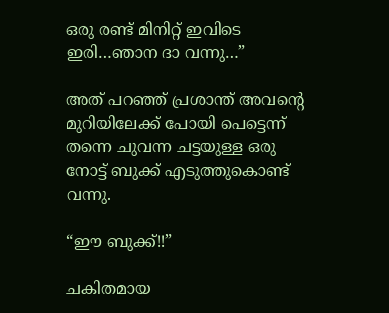ഒരു രണ്ട് മിനിറ്റ് ഇവിടെ ഇരി…ഞാന ദാ വന്നു…”

അത് പറഞ്ഞ് പ്രശാന്ത് അവന്‍റെ മുറിയിലേക്ക് പോയി പെട്ടെന്ന് തന്നെ ചുവന്ന ചട്ടയുള്ള ഒരു നോട്ട് ബുക്ക് എടുത്തുകൊണ്ട് വന്നു.

“ഈ ബുക്ക്!!”

ചകിതമായ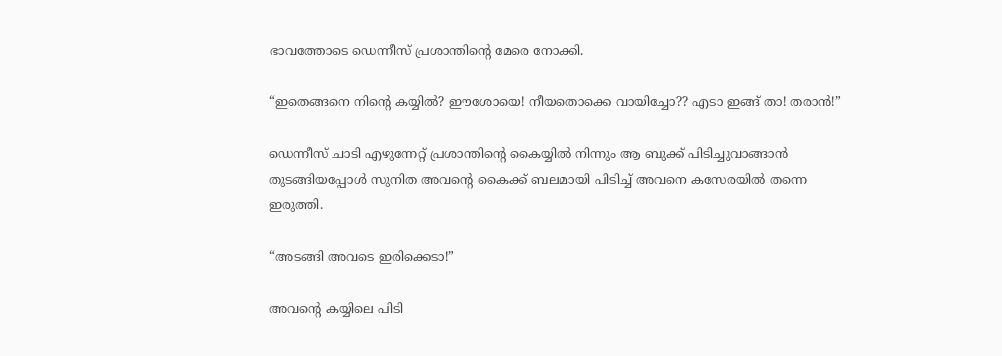ഭാവത്തോടെ ഡെന്നീസ് പ്രശാന്തിന്‍റെ മേരെ നോക്കി.

“ഇതെങ്ങനെ നിന്‍റെ കയ്യില്‍? ഈശോയെ! നീയതൊക്കെ വായിച്ചോ?? എടാ ഇങ്ങ് താ! തരാന്‍!”

ഡെന്നീസ് ചാടി എഴുന്നേറ്റ് പ്രശാന്തിന്‍റെ കൈയ്യില്‍ നിന്നും ആ ബുക്ക് പിടിച്ചുവാങ്ങാന്‍ തുടങ്ങിയപ്പോള്‍ സുനിത അവന്‍റെ കൈക്ക് ബലമായി പിടിച്ച് അവനെ കസേരയില്‍ തന്നെ ഇരുത്തി.

“അടങ്ങി അവടെ ഇരിക്കെടാ!”

അവന്‍റെ കയ്യിലെ പിടി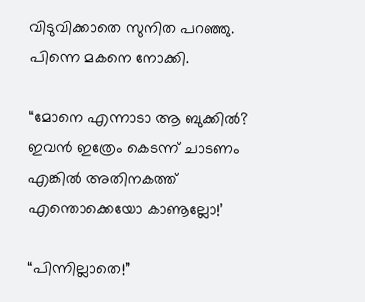വിടുവിക്കാതെ സുനിത പറഞ്ഞു. പിന്നെ മകനെ നോക്കി.

“മോനെ എന്നാടാ ആ ബുക്കില്‍? ഇവന്‍ ഇത്രേം കെടന്ന് ചാടണം എങ്കില്‍ അതിനകത്ത് എന്തൊക്കെയോ കാണൂല്ലോ!’

“പിന്നില്ലാതെ!”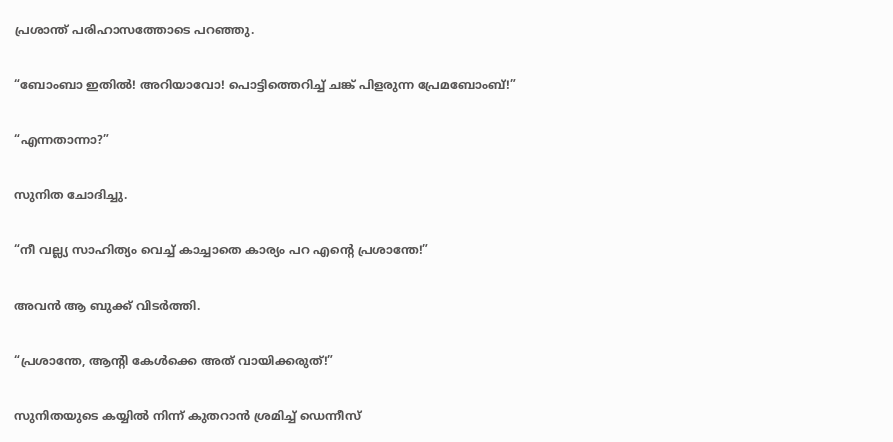പ്രശാന്ത് പരിഹാസത്തോടെ പറഞ്ഞു.

“ബോംബാ ഇതില്‍! അറിയാവോ! പൊട്ടിത്തെറിച്ച് ചങ്ക് പിളരുന്ന പ്രേമബോംബ്‌!”

“എന്നതാന്നാ?”

സുനിത ചോദിച്ചു.

“നീ വല്ല്യ സാഹിത്യം വെച്ച് കാച്ചാതെ കാര്യം പറ എന്‍റെ പ്രശാന്തേ!”

അവന്‍ ആ ബുക്ക് വിടര്‍ത്തി.

“പ്രശാന്തേ, ആന്‍റി കേള്‍ക്കെ അത് വായിക്കരുത്!”

സുനിതയുടെ കയ്യില്‍ നിന്ന് കുതറാന്‍ ശ്രമിച്ച് ഡെന്നീസ്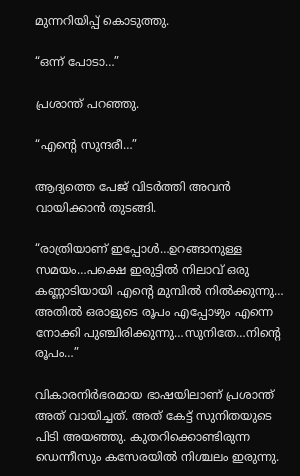മുന്നറിയിപ്പ് കൊടുത്തു.

“ഒന്ന് പോടാ…”

പ്രശാന്ത് പറഞ്ഞു.

“എന്‍റെ സുന്ദരീ…”

ആദ്യത്തെ പേജ് വിടര്‍ത്തി അവന്‍ വായിക്കാന്‍ തുടങ്ങി.

“രാത്രിയാണ് ഇപ്പോള്‍…ഉറങ്ങാനുള്ള സമയം…പക്ഷെ ഇരുട്ടില്‍ നിലാവ് ഒരു കണ്ണാടിയായി എന്‍റെ മുമ്പില്‍ നില്‍ക്കുന്നു… അതില്‍ ഒരാളുടെ രൂപം എപ്പോഴും എന്നെ നോക്കി പുഞ്ചിരിക്കുന്നു…സുനിതേ…നിന്‍റെ രൂപം…”

വികാരനിര്‍ഭരമായ ഭാഷയിലാണ് പ്രശാന്ത്‌ അത് വായിച്ചത്. അത് കേട്ട് സുനിതയുടെ പിടി അയഞ്ഞു. കുതറിക്കൊണ്ടിരുന്ന ഡെന്നീസും കസേരയില്‍ നിശ്ചലം ഇരുന്നു.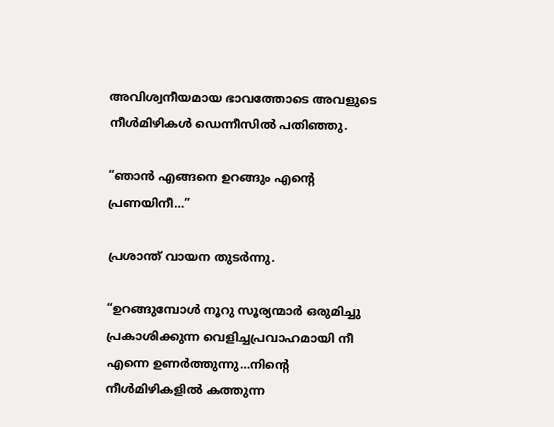അവിശ്വനീയമായ ഭാവത്തോടെ അവളുടെ നീള്‍മിഴികള്‍ ഡെന്നീസില്‍ പതിഞ്ഞു.

“ഞാന്‍ എങ്ങനെ ഉറങ്ങും എന്‍റെ പ്രണയിനീ…”

പ്രശാന്ത് വായന തുടര്‍ന്നു.

“ഉറങ്ങുമ്പോള്‍ നൂറു സൂര്യന്മാര്‍ ഒരുമിച്ചു പ്രകാശിക്കുന്ന വെളിച്ചപ്രവാഹമായി നീ എന്നെ ഉണര്‍ത്തുന്നു…നിന്‍റെ നീള്‍മിഴികളില്‍ കത്തുന്ന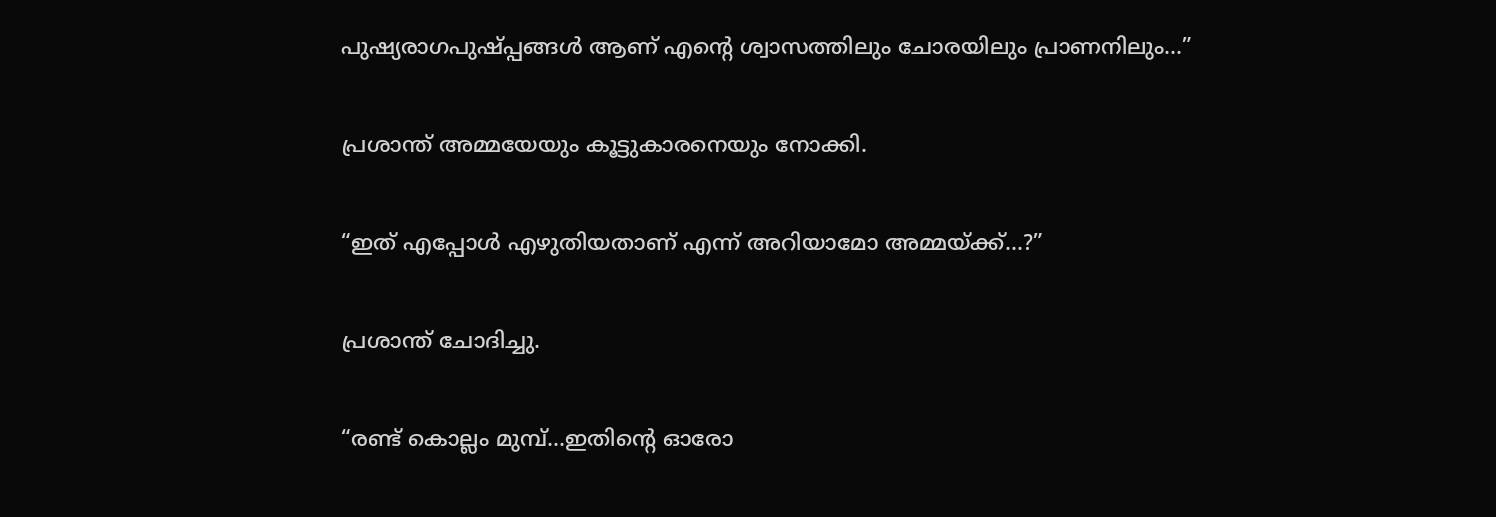പുഷ്യരാഗപുഷ്പ്പങ്ങള്‍ ആണ് എന്‍റെ ശ്വാസത്തിലും ചോരയിലും പ്രാണനിലും…”

പ്രശാന്ത്‌ അമ്മയേയും കൂട്ടുകാരനെയും നോക്കി.

“ഇത് എപ്പോള്‍ എഴുതിയതാണ് എന്ന് അറിയാമോ അമ്മയ്ക്ക്…?”

പ്രശാന്ത്‌ ചോദിച്ചു.

“രണ്ട് കൊല്ലം മുമ്പ്…ഇതിന്‍റെ ഓരോ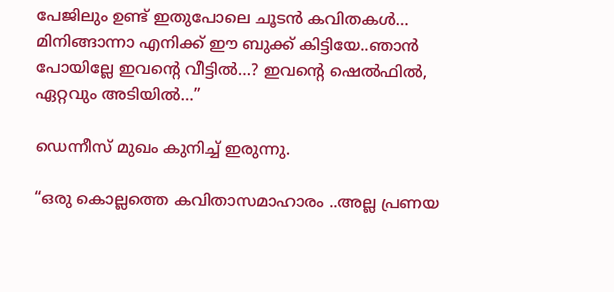പേജിലും ഉണ്ട് ഇതുപോലെ ചൂടന്‍ കവിതകള്‍… മിനിങ്ങാന്നാ എനിക്ക് ഈ ബുക്ക് കിട്ടിയേ..ഞാന്‍ പോയില്ലേ ഇവന്‍റെ വീട്ടില്‍…? ഇവന്‍റെ ഷെല്‍ഫില്‍, ഏറ്റവും അടിയില്‍…”

ഡെന്നീസ് മുഖം കുനിച്ച് ഇരുന്നു.

“ഒരു കൊല്ലത്തെ കവിതാസമാഹാരം ..അല്ല പ്രണയ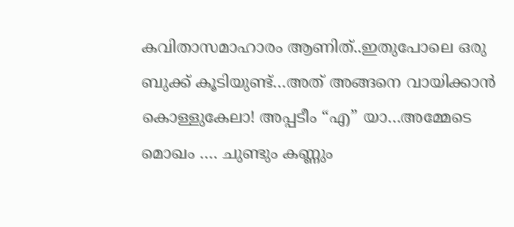കവിതാസമാഹാരം ആണിത്..ഇതുപോലെ ഒരു ബുക്ക് കൂടിയുണ്ട്…അത് അങ്ങനെ വായിക്കാന്‍ കൊള്ളുകേലാ! അപ്പടീം “എ” യാ…അമ്മേടെ മൊഖം …. ചുണ്ടും കണ്ണും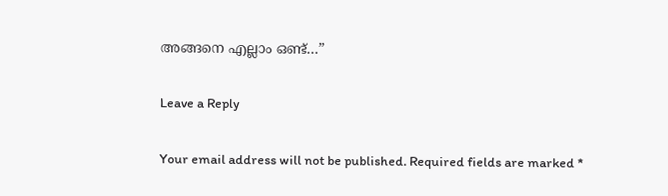അങ്ങനെ എല്ലാം ഒണ്ട്…”

Leave a Reply

Your email address will not be published. Required fields are marked *